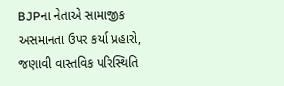BJPના નેતાએ સામાજીક અસમાનતા ઉપર કર્યા પ્રહારો, જણાવી વાસ્તવિક પરિસ્થિતિ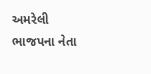અમરેલી ભાજપના નેતા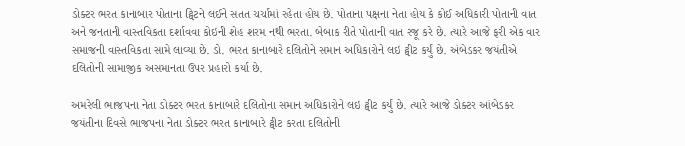ડોક્ટર ભરત કાનાબાર પોતાના ટ્વિટને લઈને સતત ચર્ચામાં રહેતા હોય છે. પોતાના પક્ષના નેતા હોય કે કોઈ અધિકારી પોતાની વાત અને જનતાની વાસ્તવિકતા દર્શાવવા કોઇની શેહ શરમ નથી ભરતા. બેબાક રીતે પોતાની વાત રજૂ કરે છે. ત્યારે આજે ફરી એક વાર સમાજની વાસ્તવિકતા સામે લાવ્યા છે. ડો. ભરત કાનાબારે દલિતોને સમાન અધિકારોને લઇ ટ્વીટ કર્યું છે. અંબેડકર જયંતીએ દલિતોની સામાજીક અસમાનતા ઉપર પ્રહારો કર્યા છે.

અમરેલી ભાજપના નેતા ડોક્ટર ભરત કાનાબારે દલિતોના સમાન અધિકારોને લઇ ટ્વીટ કર્યું છે. ત્યારે આજે ડોક્ટર આંબેડકર જયંતીના દિવસે ભાજપના નેતા ડોક્ટર ભરત કાનાબારે ટ્વીટ કરતા દલિતોની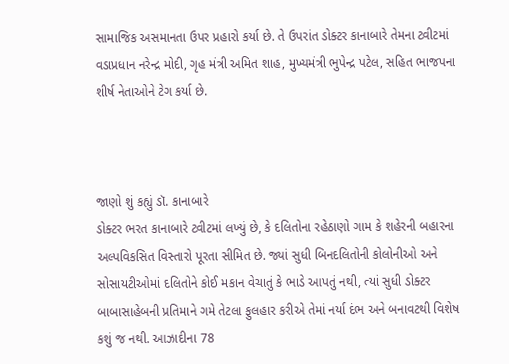સામાજિક અસમાનતા ઉપર પ્રહારો કર્યા છે. તે ઉપરાંત ડોક્ટર કાનાબારે તેમના ટ્વીટમાં વડાપ્રધાન નરેન્દ્ર મોદી, ગૃહ મંત્રી અમિત શાહ, મુખ્યમંત્રી ભુપેન્દ્ર પટેલ, સહિત ભાજપના શીર્ષ નેતાઓને ટેગ કર્યા છે.



જાણો શું કહ્યું ડૉ. કાનાબારે
ડોક્ટર ભરત કાનાબારે ટ્વીટમાં લખ્યું છે, કે દલિતોના રહેઠાણો ગામ કે શહેરની બહારના અલ્પવિકસિત વિસ્તારો પૂરતા સીમિત છે. જ્યાં સુધી બિનદલિતોની કોલોનીઓ અને સોસાયટીઓમાં દલિતોને કોઈ મકાન વેચાતું કે ભાડે આપતું નથી, ત્યાં સુધી ડોક્ટર બાબાસાહેબની પ્રતિમાને ગમે તેટલા ફુલહાર કરીએ તેમાં નર્યા દંભ અને બનાવટથી વિશેષ કશું જ નથી. આઝાદીના 78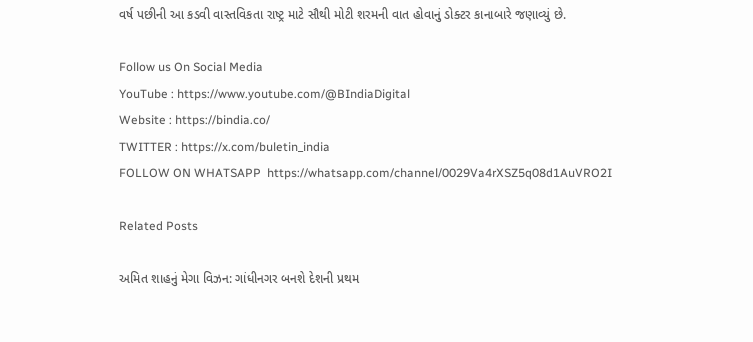વર્ષ પછીની આ કડવી વાસ્તવિકતા રાષ્ટ્ર માટે સૌથી મોટી શરમની વાત હોવાનું ડોક્ટર કાનાબારે જણાવ્યું છે.

Follow us On Social Media
YouTube : https://www.youtube.com/@BIndiaDigital
Website : https://bindia.co/
TWITTER : https://x.com/buletin_india
FOLLOW ON WHATSAPP  https://whatsapp.com/channel/0029Va4rXSZ5q08d1AuVRO2I

Related Posts

અમિત શાહનું મેગા વિઝન: ગાંધીનગર બનશે દેશની પ્રથમ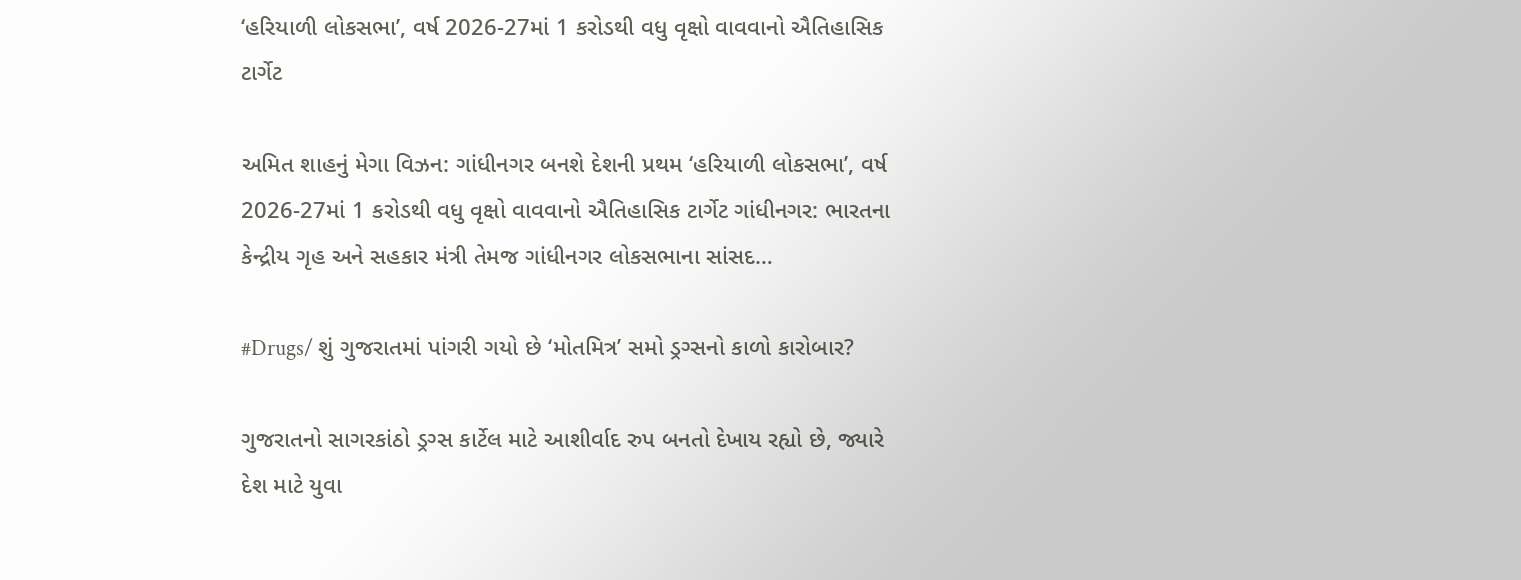‘હરિયાળી લોકસભા’, વર્ષ 2026-27માં 1 કરોડથી વધુ વૃક્ષો વાવવાનો ઐતિહાસિક ટાર્ગેટ

અમિત શાહનું મેગા વિઝન: ગાંધીનગર બનશે દેશની પ્રથમ ‘હરિયાળી લોકસભા’, વર્ષ 2026-27માં 1 કરોડથી વધુ વૃક્ષો વાવવાનો ઐતિહાસિક ટાર્ગેટ ગાંધીનગર: ભારતના કેન્દ્રીય ગૃહ અને સહકાર મંત્રી તેમજ ગાંધીનગર લોકસભાના સાંસદ…

#Drugs/ શું ગુજરાતમાં પાંગરી ગયો છે ‘મોતમિત્ર’ સમો ડ્રગ્સનો કાળો કારોબાર?

ગુજરાતનો સાગરકાંઠો ડ્રગ્સ કાર્ટેલ માટે આશીર્વાદ રુપ બનતો દેખાય રહ્યો છે, જ્યારે દેશ માટે યુવા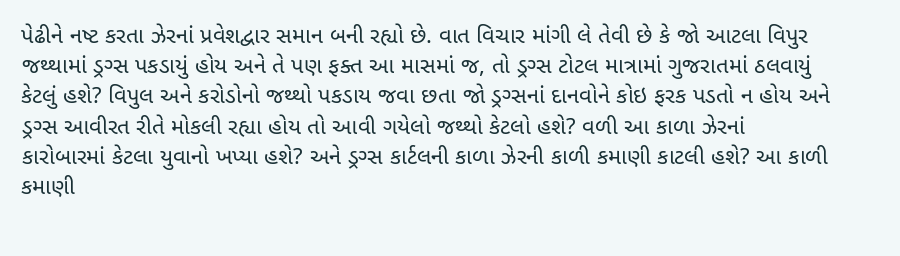પેઢીને નષ્ટ કરતા ઝેરનાં પ્રવેશદ્વાર સમાન બની રહ્યો છે. વાત વિચાર માંગી લે તેવી છે કે જો આટલા વિપુર જથ્થામાં ડ્રગ્સ પકડાયું હોય અને તે પણ ફક્ત આ માસમાં જ, તો ડ્રગ્સ ટોટલ માત્રામાં ગુજરાતમાં ઠલવાયું કેટલું હશે? વિપુલ અને કરોડોનો જથ્થો પકડાય જવા છતા જો ડ્રગ્સનાં દાનવોને કોઇ ફરક પડતો ન હોય અને ડ્રગ્સ આવીરત રીતે મોકલી રહ્યા હોય તો આવી ગયેલો જથ્થો કેટલો હશે? વળી આ કાળા ઝેરનાં કારોબારમાં કેટલા યુવાનો ખપ્યા હશે? અને ડ્રગ્સ કાર્ટલની કાળા ઝેરની કાળી કમાણી કાટલી હશે? આ કાળી કમાણી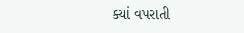ક્યાં વપરાતી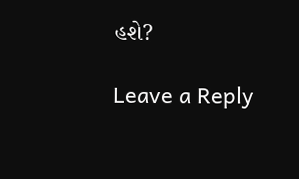હશે?

Leave a Reply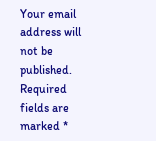Your email address will not be published. Required fields are marked *